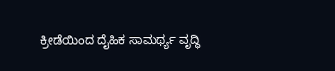ಕ್ರೀಡೆಯಿಂದ ದೈಹಿಕ ಸಾಮರ್ಥ್ಯ ವೃದ್ಧಿ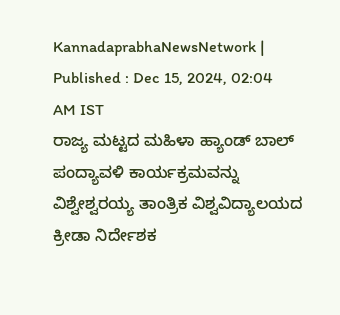KannadaprabhaNewsNetwork |
Published : Dec 15, 2024, 02:04 AM IST
ರಾಜ್ಯ ಮಟ್ಟದ ಮಹಿಳಾ ಹ್ಯಾಂಡ್‌ ಬಾಲ್ ಪಂದ್ಯಾವಳಿ ಕಾರ್ಯಕ್ರಮವನ್ನು ವಿಶ್ವೇಶ್ವರಯ್ಯ ತಾಂತ್ರಿಕ ವಿಶ್ವವಿದ್ಯಾಲಯದ ಕ್ರೀಡಾ ನಿರ್ದೇಶಕ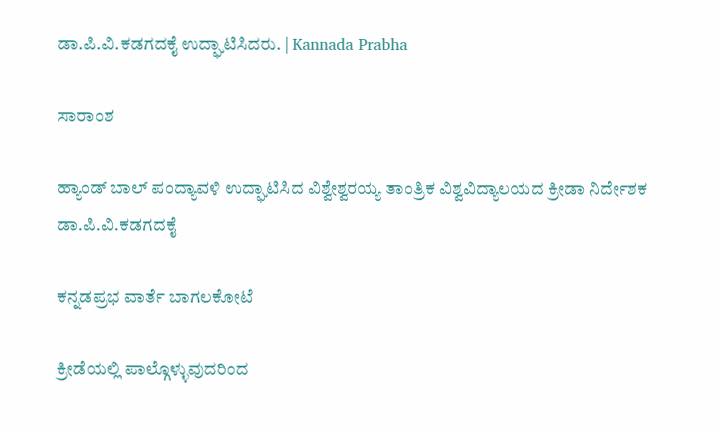ಡಾ.ಪಿ.ವಿ.ಕಡಗದಕೈ ಉದ್ಘಾಟಿಸಿದರು. | Kannada Prabha

ಸಾರಾಂಶ

ಹ್ಯಾಂಡ್‌ ಬಾಲ್ ಪಂದ್ಯಾವಳಿ ಉದ್ಘಾಟಿಸಿದ ವಿಶ್ವೇಶ್ವರಯ್ಯ ತಾಂತ್ರಿಕ ವಿಶ್ವವಿದ್ಯಾಲಯದ ಕ್ರೀಡಾ ನಿರ್ದೇಶಕ ಡಾ.ಪಿ.ವಿ.ಕಡಗದಕೈ

ಕನ್ನಡಪ್ರಭ ವಾರ್ತೆ ಬಾಗಲಕೋಟೆ

ಕ್ರೀಡೆಯಲ್ಲಿ ಪಾಲ್ಗೊಳ್ಳುವುದರಿಂದ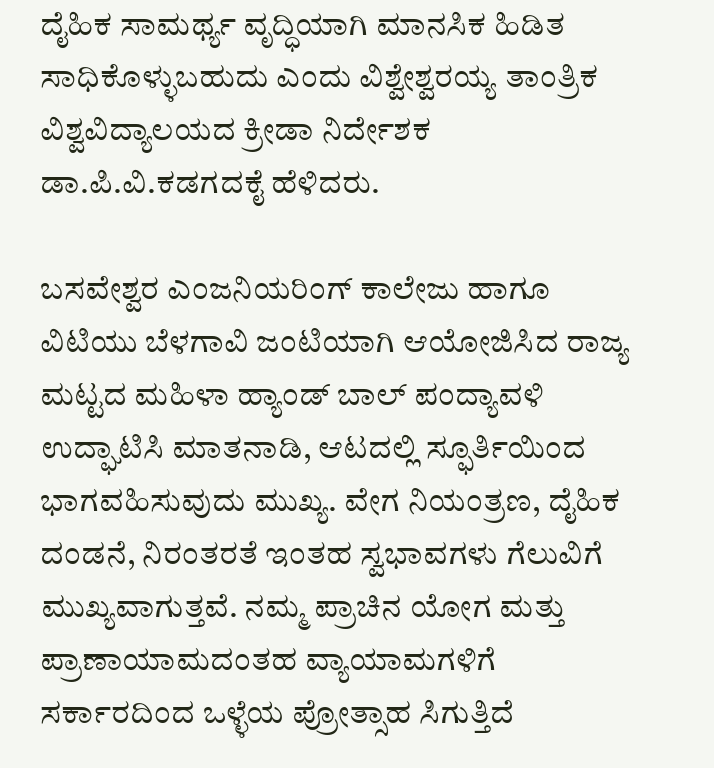ದೈಹಿಕ ಸಾಮರ್ಥ್ಯ ವೃದ್ಧಿಯಾಗಿ ಮಾನಸಿಕ ಹಿಡಿತ ಸಾಧಿಕೊಳ್ಳುಬಹುದು ಎಂದು ವಿಶ್ವೇಶ್ವರಯ್ಯ ತಾಂತ್ರಿಕ ವಿಶ್ವವಿದ್ಯಾಲಯದ ಕ್ರೀಡಾ ನಿರ್ದೇಶಕ ಡಾ.ಪಿ.ವಿ.ಕಡಗದಕೈ ಹೆಳಿದರು.

ಬಸವೇಶ್ವರ ಎಂಜನಿಯರಿಂಗ್ ಕಾಲೇಜು ಹಾಗೂ ವಿಟಿಯು ಬೆಳಗಾವಿ ಜಂಟಿಯಾಗಿ ಆಯೋಜಿಸಿದ ರಾಜ್ಯ ಮಟ್ಟದ ಮಹಿಳಾ ಹ್ಯಾಂಡ್‌ ಬಾಲ್ ಪಂದ್ಯಾವಳಿ ಉದ್ಘಾಟಿಸಿ ಮಾತನಾಡಿ, ಆಟದಲ್ಲಿ ಸ್ಫೂರ್ತಿಯಿಂದ ಭಾಗವಹಿಸುವುದು ಮುಖ್ಯ. ವೇಗ ನಿಯಂತ್ರಣ, ದೈಹಿಕ ದಂಡನೆ, ನಿರಂತರತೆ ಇಂತಹ ಸ್ವಭಾವಗಳು ಗೆಲುವಿಗೆ ಮುಖ್ಯವಾಗುತ್ತವೆ. ನಮ್ಮ ಪ್ರಾಚಿನ ಯೋಗ ಮತ್ತು ಪ್ರಾಣಾಯಾಮದಂತಹ ವ್ಯಾಯಾಮಗಳಿಗೆ ಸರ್ಕಾರದಿಂದ ಒಳ್ಳೆಯ ಪ್ರೋತ್ಸಾಹ ಸಿಗುತ್ತಿದೆ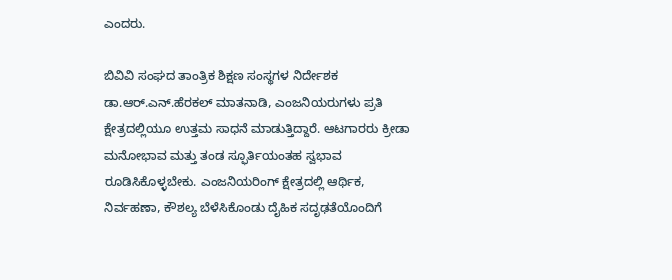ಎಂದರು.

ಬಿವಿವಿ ಸಂಘದ ತಾಂತ್ರಿಕ ಶಿಕ್ಷಣ ಸಂಸ್ಥಗಳ ನಿರ್ದೇಶಕ ಡಾ.ಆರ್.ಎನ್.ಹೆರಕಲ್ ಮಾತನಾಡಿ, ಎಂಜನಿಯರುಗಳು ಪ್ರತಿ ಕ್ಷೇತ್ರದಲ್ಲಿಯೂ ಉತ್ತಮ ಸಾಧನೆ ಮಾಡುತ್ತಿದ್ದಾರೆ. ಆಟಗಾರರು ಕ್ರೀಡಾ ಮನೋಭಾವ ಮತ್ತು ತಂಡ ಸ್ಫೂರ್ತಿಯಂತಹ ಸ್ವಭಾವ ರೂಡಿಸಿಕೊಳ್ಳಬೇಕು. ಎಂಜನಿಯರಿಂಗ್ ಕ್ಷೇತ್ರದಲ್ಲಿ ಆರ್ಥಿಕ, ನಿರ್ವಹಣಾ, ಕೌಶಲ್ಯ ಬೆಳೆಸಿಕೊಂಡು ದೈಹಿಕ ಸದೃಢತೆಯೊಂದಿಗೆ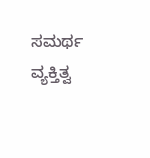ಸಮರ್ಥ ವ್ಯಕ್ತಿತ್ವ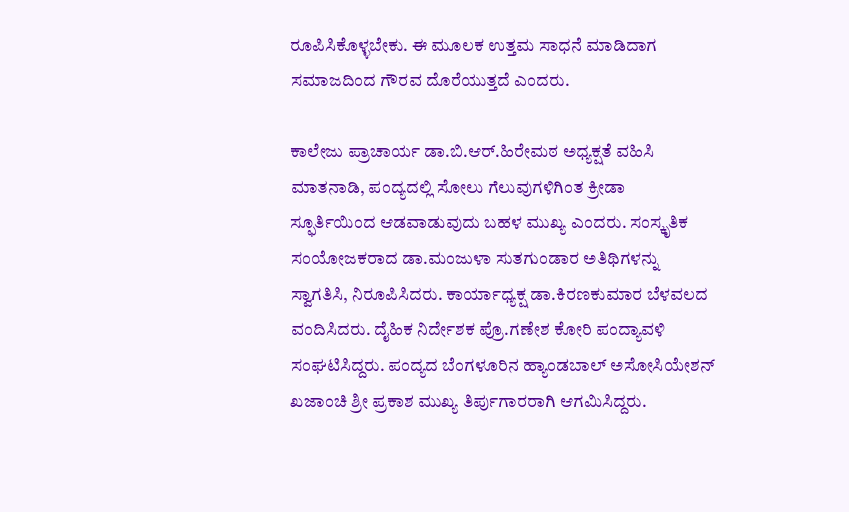ರೂಪಿಸಿಕೊಳ್ಳಬೇಕು. ಈ ಮೂಲಕ ಉತ್ತಮ ಸಾಧನೆ ಮಾಡಿದಾಗ ಸಮಾಜದಿಂದ ಗೌರವ ದೊರೆಯುತ್ತದೆ ಎಂದರು.

ಕಾಲೇಜು ಪ್ರಾಚಾರ್ಯ ಡಾ.ಬಿ.ಆರ್.ಹಿರೇಮಠ ಅಧ್ಯಕ್ಷತೆ ವಹಿಸಿ ಮಾತನಾಡಿ, ಪಂದ್ಯದಲ್ಲಿ ಸೋಲು ಗೆಲುವುಗಳಿಗಿಂತ ಕ್ರೀಡಾ ಸ್ಫೂರ್ತಿಯಿಂದ ಆಡವಾಡುವುದು ಬಹಳ ಮುಖ್ಯ ಎಂದರು. ಸಂಸ್ಕೃತಿಕ ಸಂಯೋಜಕರಾದ ಡಾ.ಮಂಜುಳಾ ಸುತಗುಂಡಾರ ಅತಿಥಿಗಳನ್ನು ಸ್ವಾಗತಿಸಿ, ನಿರೂಪಿಸಿದರು. ಕಾರ್ಯಾಧ್ಯಕ್ಷ ಡಾ.ಕಿರಣಕುಮಾರ ಬೆಳವಲದ ವಂದಿಸಿದರು. ದೈಹಿಕ ನಿರ್ದೇಶಕ ಪ್ರೊ.ಗಣೇಶ ಕೋರಿ ಪಂದ್ಯಾವಳಿ ಸಂಘಟಿಸಿದ್ದರು. ಪಂದ್ಯದ ಬೆಂಗಳೂರಿನ ಹ್ಯಾಂಡಬಾಲ್ ಅಸೋಸಿಯೇಶನ್ ಖಜಾಂಚಿ ಶ್ರೀ ಪ್ರಕಾಶ ಮುಖ್ಯ ತಿರ್ಪುಗಾರರಾಗಿ ಆಗಮಿಸಿದ್ದರು.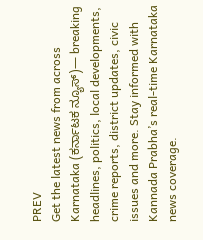PREV
Get the latest news from across Karnataka (ಕರ್ನಾಟಕ ನ್ಯೂಸ್)— breaking headlines, politics, local developments, crime reports, district updates, civic issues and more. Stay informed with Kannada Prabha’s real‑time Karnataka news coverage.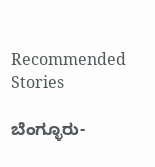Recommended Stories

ಬೆಂಗ್ಳೂರು-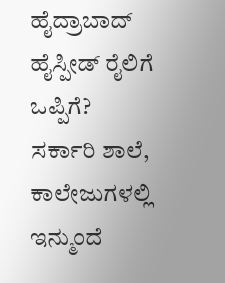ಹೈದ್ರಾಬಾದ್‌ ಹೈಸ್ಪೀಡ್‌ ರೈಲಿಗೆ ಒಪ್ಪಿಗೆ?
ಸರ್ಕಾರಿ ಶಾಲೆ, ಕಾಲೇಜುಗಳಲ್ಲಿ ಇನ್ಮುಂದೆ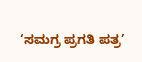‘ಸಮಗ್ರ ಪ್ರಗತಿ ಪತ್ರ’